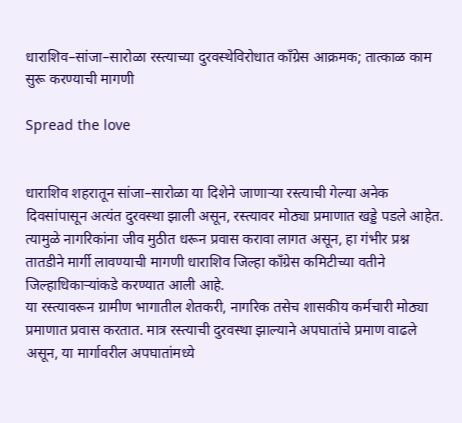धाराशिव–सांजा–सारोळा रस्त्याच्या दुरवस्थेविरोधात काँग्रेस आक्रमक; तात्काळ काम सुरू करण्याची मागणी

Spread the love


धाराशिव शहरातून सांजा–सारोळा या दिशेने जाणाऱ्या रस्त्याची गेल्या अनेक दिवसांपासून अत्यंत दुरवस्था झाली असून, रस्त्यावर मोठ्या प्रमाणात खड्डे पडले आहेत. त्यामुळे नागरिकांना जीव मुठीत धरून प्रवास करावा लागत असून, हा गंभीर प्रश्न तातडीने मार्गी लावण्याची मागणी धाराशिव जिल्हा काँग्रेस कमिटीच्या वतीने जिल्हाधिकाऱ्यांकडे करण्यात आली आहे.
या रस्त्यावरून ग्रामीण भागातील शेतकरी, नागरिक तसेच शासकीय कर्मचारी मोठ्या प्रमाणात प्रवास करतात. मात्र रस्त्याची दुरवस्था झाल्याने अपघातांचे प्रमाण वाढले असून, या मार्गावरील अपघातांमध्ये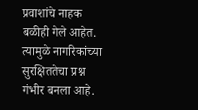प्रवाशांचे नाहक बळीही गेले आहेत. त्यामुळे नागरिकांच्या सुरक्षिततेचा प्रश्न गंभीर बनला आहे.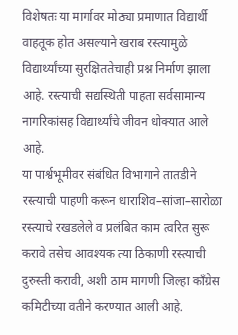विशेषतः या मार्गावर मोठ्या प्रमाणात विद्यार्थी वाहतूक होत असल्याने खराब रस्त्यामुळे विद्यार्थ्यांच्या सुरक्षिततेचाही प्रश्न निर्माण झाला आहे. रस्त्याची सद्यस्थिती पाहता सर्वसामान्य नागरिकांसह विद्यार्थ्यांचे जीवन धोक्यात आले आहे.
या पार्श्वभूमीवर संबंधित विभागाने तातडीने रस्त्याची पाहणी करून धाराशिव–सांजा–सारोळा रस्त्याचे रखडलेले व प्रलंबित काम त्वरित सुरू करावे तसेच आवश्यक त्या ठिकाणी रस्त्याची दुरुस्ती करावी, अशी ठाम मागणी जिल्हा काँग्रेस कमिटीच्या वतीने करण्यात आली आहे.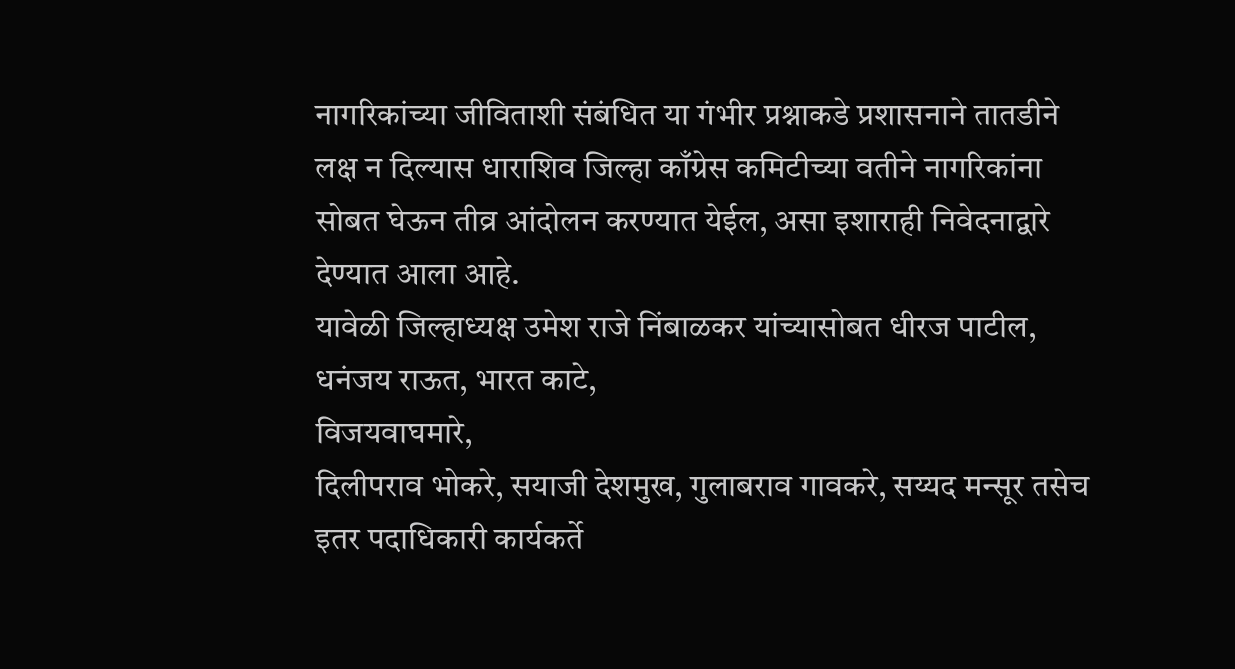नागरिकांच्या जीविताशी संबंधित या गंभीर प्रश्नाकडे प्रशासनाने तातडीने लक्ष न दिल्यास धाराशिव जिल्हा काँग्रेस कमिटीच्या वतीने नागरिकांना सोबत घेऊन तीव्र आंदोलन करण्यात येईल, असा इशाराही निवेदनाद्वारे देण्यात आला आहे.
यावेळी जिल्हाध्यक्ष उमेश राजे निंबाळकर यांच्यासोबत धीरज पाटील, धनंजय राऊत, भारत काटे,
विजयवाघमारे,
दिलीपराव भोकरे, सयाजी देशमुख, गुलाबराव गावकरे, सय्यद मन्सूर तसेच इतर पदाधिकारी कार्यकर्ते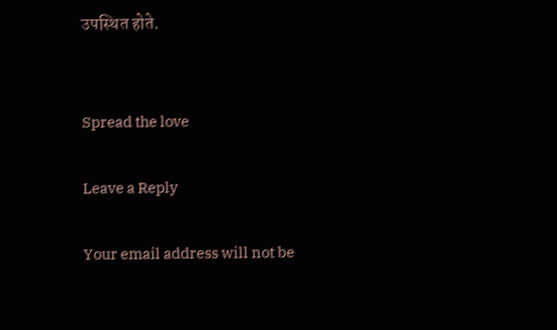उपस्थित होते.


Spread the love

Leave a Reply

Your email address will not be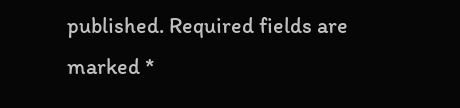published. Required fields are marked *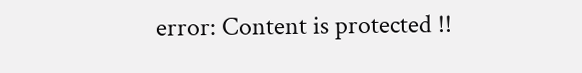error: Content is protected !!